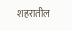शहरातील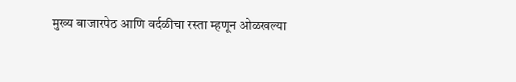मुख्य बाजारपेठ आणि वर्दळीचा रस्ता म्हणून ओळखल्या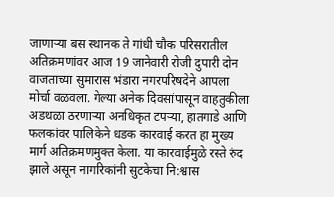जाणाऱ्या बस स्थानक ते गांधी चौक परिसरातील अतिक्रमणांवर आज 19 जानेवारी रोजी दुपारी दोन वाजताच्या सुमारास भंडारा नगरपरिषदेने आपला मोर्चा वळवला. गेल्या अनेक दिवसांपासून वाहतुकीला अडथळा ठरणाऱ्या अनधिकृत टपऱ्या, हातगाडे आणि फलकांवर पालिकेने धडक कारवाई करत हा मुख्य मार्ग अतिक्रमणमुक्त केला. या कारवाईमुळे रस्ते रुंद झाले असून नागरिकांनी सुटकेचा नि:श्वास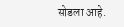सोडला आहे.